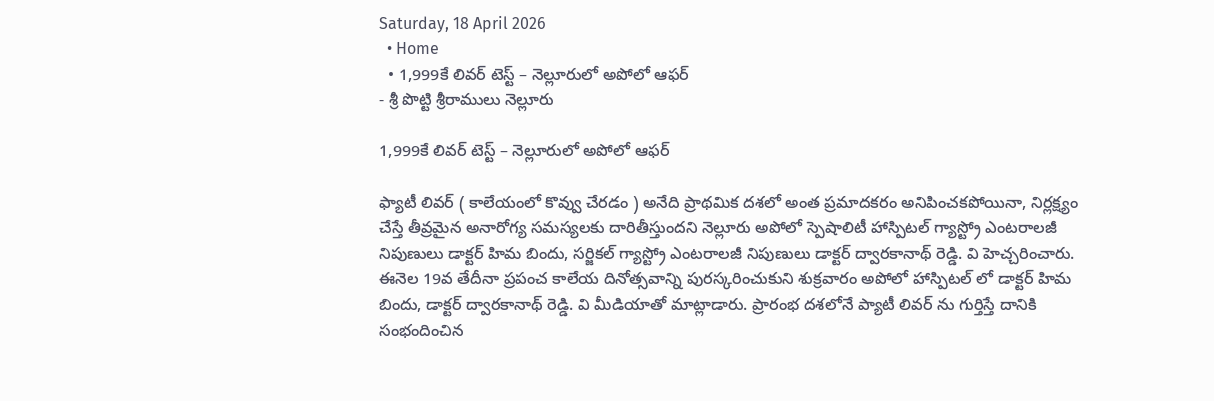Saturday, 18 April 2026
  • Home
  • 1,999కే లివర్ టెస్ట్ – నెల్లూరులో అపోలో ఆఫర్
- శ్రీ పొట్టి శ్రీరాములు నెల్లూరు

1,999కే లివర్ టెస్ట్ – నెల్లూరులో అపోలో ఆఫర్

ఫ్యాటీ లివర్ ( కాలేయంలో కొవ్వు చేరడం ) అనేది ప్రాథమిక దశలో అంత ప్రమాదకరం అనిపించకపోయినా, నిర్లక్ష్యం చేస్తే తీవ్రమైన అనారోగ్య సమస్యలకు దారితీస్తుందని నెల్లూరు అపోలో స్పెషాలిటీ హాస్పిటల్ గ్యాస్ట్రో ఎంటరాలజీ నిపుణులు డాక్టర్ హిమ బిందు, సర్జికల్ గ్యాస్ట్రో ఎంటరాలజీ నిపుణులు డాక్టర్ ద్వారకానాథ్ రెడ్డి. వి హెచ్చరించారు. ఈనెల 19వ తేదీనా ప్రపంచ కాలేయ దినోత్సవాన్ని పురస్కరించుకుని శుక్రవారం అపోలో హాస్పిటల్ లో డాక్టర్ హిమ బిందు, డాక్టర్ ద్వారకానాథ్ రెడ్డి. వి మీడియాతో మాట్లాడారు. ప్రారంభ దశలోనే ప్యాటీ లివర్ ను గుర్తిస్తే దానికి సంభందించిన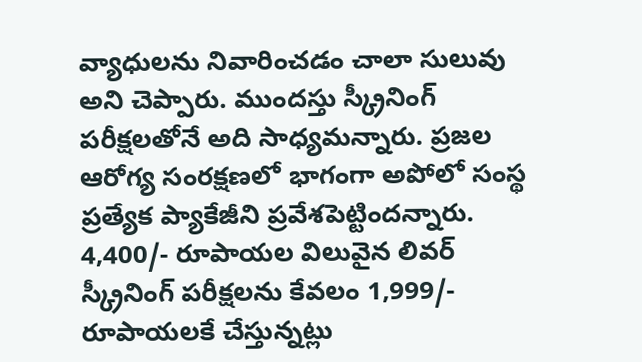వ్యాధులను నివారించడం చాలా సులువు అని చెప్పారు. ముందస్తు స్క్రీనింగ్ పరీక్షలతోనే అది సాధ్యమన్నారు. ప్రజల ఆరోగ్య సంరక్షణలో భాగంగా అపోలో సంస్థ ప్రత్యేక ప్యాకేజీని ప్రవేశపెట్టిందన్నారు. 4,400/- రూపాయల విలువైన లివర్ స్క్రీనింగ్ పరీక్షలను కేవలం 1,999/- రూపాయలకే చేస్తున్నట్లు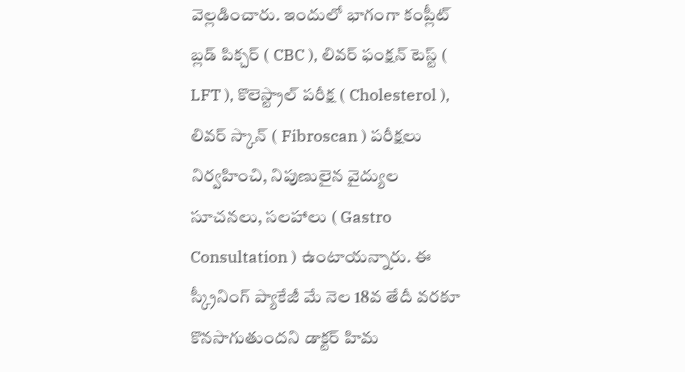వెల్లడించారు. ఇందులో భాగంగా కంప్లీట్ బ్లడ్ పిక్చర్ ( CBC ), లివర్ ఫంక్షన్ టెస్ట్ ( LFT ), కొలెస్ట్రాల్ పరీక్ష ( Cholesterol ), లివర్ స్కాన్ ( Fibroscan ) పరీక్షలు నిర్వహించి, నిపుణులైన వైద్యుల సూచనలు, సలహాలు ( Gastro Consultation ) ఉంటాయన్నారు. ఈ స్క్రీనింగ్ ప్యాకేజీ మే నెల 18వ తేదీ వరకూ కొనసాగుతుందని డాక్టర్ హిమ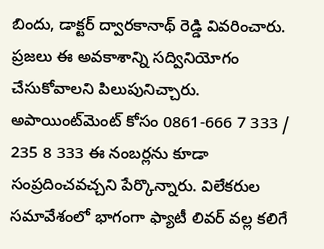బిందు, డాక్టర్ ద్వారకానాథ్ రెడ్డి వివరించారు. ప్రజలు ఈ అవకాశాన్ని సద్వినియోగం చేసుకోవాలని పిలుపునిచ్చారు. అపాయింట్‌మెంట్ కోసం 0861-666 7 333 / 235 8 333 ఈ నంబర్లను కూడా సంప్రదించవచ్చని పేర్కొన్నారు. విలేకరుల సమావేశంలో భాగంగా ఫ్యాటీ లివర్ వల్ల కలిగే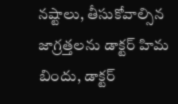నష్టాలు, తీసుకోవాల్సిన జాగ్రత్తలను డాక్టర్ హిమ బిందు, డాక్టర్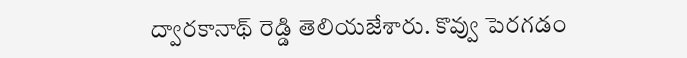ద్వారకానాథ్ రెడ్డి తెలియజేశారు. కొవ్వు పెరగడం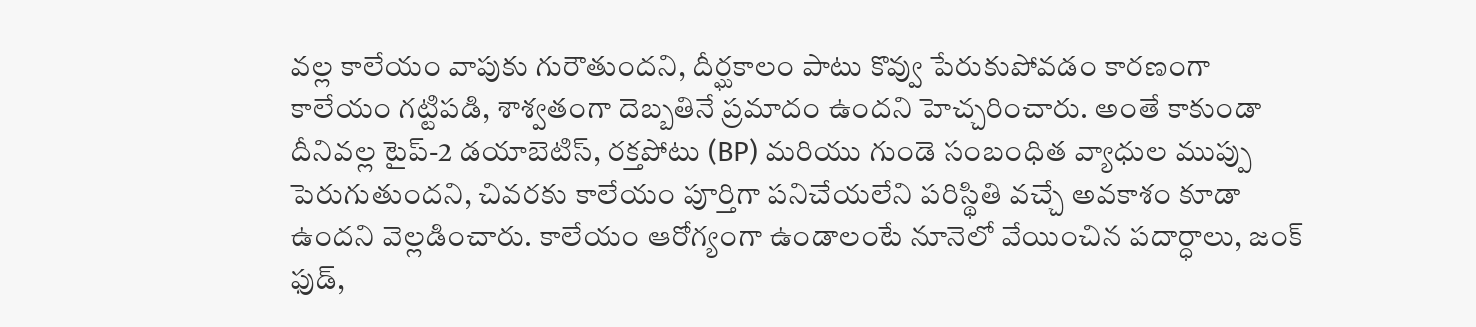వల్ల కాలేయం వాపుకు గురౌతుందని, దీర్ఘకాలం పాటు కొవ్వు పేరుకుపోవడం కారణంగా కాలేయం గట్టిపడి, శాశ్వతంగా దెబ్బతినే ప్రమాదం ఉందని హెచ్చరించారు. అంతే కాకుండా దీనివల్ల టైప్-2 డయాబెటిస్, రక్తపోటు (BP) మరియు గుండె సంబంధిత వ్యాధుల ముప్పు పెరుగుతుందని, చివరకు కాలేయం పూర్తిగా పనిచేయలేని పరిస్థితి వచ్చే అవకాశం కూడా ఉందని వెల్లడించారు. కాలేయం ఆరోగ్యంగా ఉండాలంటే నూనెలో వేయించిన పదార్ధాలు, జంక్ ఫుడ్,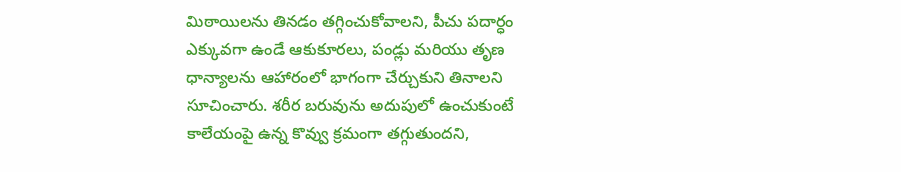మిఠాయిలను తినడం తగ్గించుకోవాలని, పీచు పదార్ధం ఎక్కువగా ఉండే ఆకుకూరలు, పండ్లు మరియు తృణ ధాన్యాలను ఆహారంలో భాగంగా చేర్చుకుని తినాలని సూచించారు. శరీర బరువును అదుపులో ఉంచుకుంటే కాలేయంపై ఉన్న కొవ్వు క్రమంగా తగ్గుతుందని,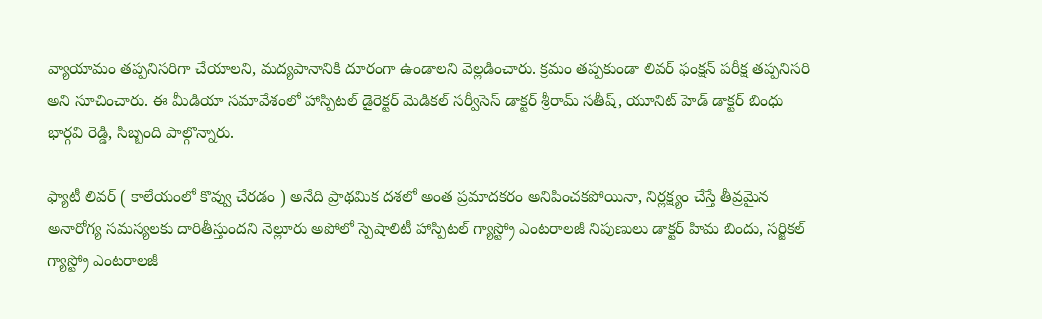వ్యాయామం తప్పనిసరిగా చేయాలని, మద్యపానానికి దూరంగా ఉండాలని వెల్లడించారు. క్రమం తప్పకుండా లివర్ ఫంక్షన్ పరీక్ష తప్పనిసరి అని సూచించారు. ఈ మీడియా సమావేశంలో హాస్పిటల్ డైరెక్టర్ మెడికల్ సర్వీసెస్ డాక్టర్ శ్రీరామ్ సతీష్, యూనిట్ హెడ్ డాక్టర్ బింధు భార్గవి రెడ్డి, సిబ్బంది పాల్గొన్నారు.

ఫ్యాటీ లివర్ ( కాలేయంలో కొవ్వు చేరడం ) అనేది ప్రాథమిక దశలో అంత ప్రమాదకరం అనిపించకపోయినా, నిర్లక్ష్యం చేస్తే తీవ్రమైన అనారోగ్య సమస్యలకు దారితీస్తుందని నెల్లూరు అపోలో స్పెషాలిటీ హాస్పిటల్ గ్యాస్ట్రో ఎంటరాలజీ నిపుణులు డాక్టర్ హిమ బిందు, సర్జికల్ గ్యాస్ట్రో ఎంటరాలజీ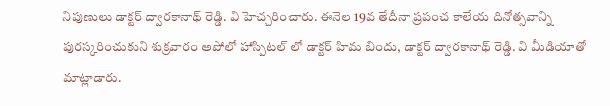నిపుణులు డాక్టర్ ద్వారకానాథ్ రెడ్డి. వి హెచ్చరించారు. ఈనెల 19వ తేదీనా ప్రపంచ కాలేయ దినోత్సవాన్ని పురస్కరించుకుని శుక్రవారం అపోలో హాస్పిటల్ లో డాక్టర్ హిమ బిందు, డాక్టర్ ద్వారకానాథ్ రెడ్డి. వి మీడియాతో మాట్లాడారు.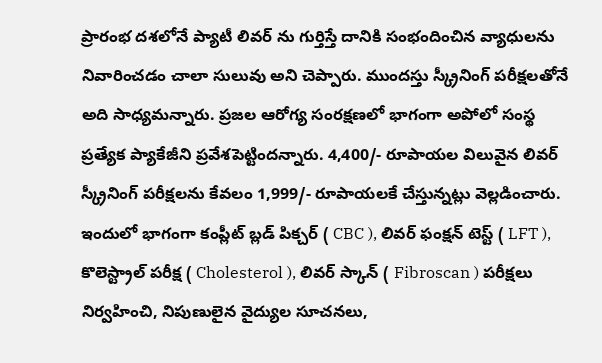ప్రారంభ దశలోనే ప్యాటీ లివర్ ను గుర్తిస్తే దానికి సంభందించిన వ్యాధులను నివారించడం చాలా సులువు అని చెప్పారు. ముందస్తు స్క్రీనింగ్ పరీక్షలతోనే అది సాధ్యమన్నారు. ప్రజల ఆరోగ్య సంరక్షణలో భాగంగా అపోలో సంస్థ ప్రత్యేక ప్యాకేజీని ప్రవేశపెట్టిందన్నారు. 4,400/- రూపాయల విలువైన లివర్ స్క్రీనింగ్ పరీక్షలను కేవలం 1,999/- రూపాయలకే చేస్తున్నట్లు వెల్లడించారు. ఇందులో భాగంగా కంప్లీట్ బ్లడ్ పిక్చర్ ( CBC ), లివర్ ఫంక్షన్ టెస్ట్ ( LFT ), కొలెస్ట్రాల్ పరీక్ష ( Cholesterol ), లివర్ స్కాన్ ( Fibroscan ) పరీక్షలు నిర్వహించి, నిపుణులైన వైద్యుల సూచనలు,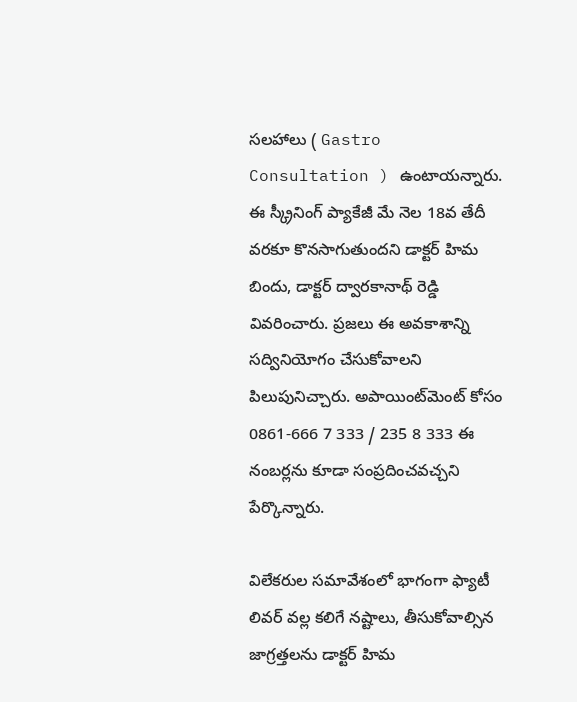సలహాలు ( Gastro Consultation ) ఉంటాయన్నారు. ఈ స్క్రీనింగ్ ప్యాకేజీ మే నెల 18వ తేదీ వరకూ కొనసాగుతుందని డాక్టర్ హిమ బిందు, డాక్టర్ ద్వారకానాథ్ రెడ్డి వివరించారు. ప్రజలు ఈ అవకాశాన్ని సద్వినియోగం చేసుకోవాలని పిలుపునిచ్చారు. అపాయింట్‌మెంట్ కోసం 0861-666 7 333 / 235 8 333 ఈ నంబర్లను కూడా సంప్రదించవచ్చని పేర్కొన్నారు.

విలేకరుల సమావేశంలో భాగంగా ఫ్యాటీ లివర్ వల్ల కలిగే నష్టాలు, తీసుకోవాల్సిన జాగ్రత్తలను డాక్టర్ హిమ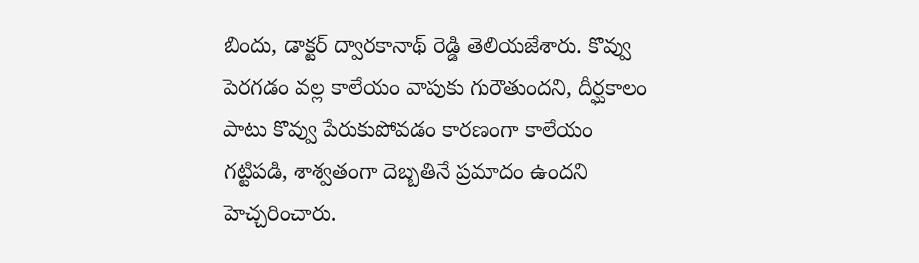బిందు, డాక్టర్ ద్వారకానాథ్ రెడ్డి తెలియజేశారు. కొవ్వు పెరగడం వల్ల కాలేయం వాపుకు గురౌతుందని, దీర్ఘకాలం పాటు కొవ్వు పేరుకుపోవడం కారణంగా కాలేయం గట్టిపడి, శాశ్వతంగా దెబ్బతినే ప్రమాదం ఉందని హెచ్చరించారు.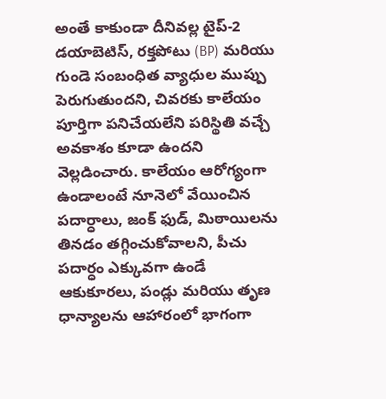అంతే కాకుండా దీనివల్ల టైప్-2 డయాబెటిస్, రక్తపోటు (BP) మరియు గుండె సంబంధిత వ్యాధుల ముప్పు పెరుగుతుందని, చివరకు కాలేయం పూర్తిగా పనిచేయలేని పరిస్థితి వచ్చే అవకాశం కూడా ఉందని వెల్లడించారు. కాలేయం ఆరోగ్యంగా ఉండాలంటే నూనెలో వేయించిన పదార్ధాలు, జంక్ ఫుడ్, మిఠాయిలను తినడం తగ్గించుకోవాలని, పీచు పదార్ధం ఎక్కువగా ఉండే ఆకుకూరలు, పండ్లు మరియు తృణ ధాన్యాలను ఆహారంలో భాగంగా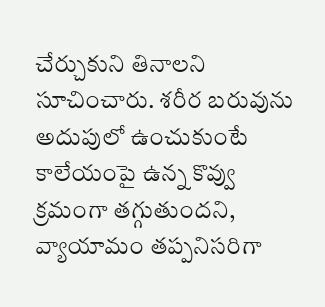చేర్చుకుని తినాలని సూచించారు. శరీర బరువును అదుపులో ఉంచుకుంటే కాలేయంపై ఉన్న కొవ్వు క్రమంగా తగ్గుతుందని, వ్యాయామం తప్పనిసరిగా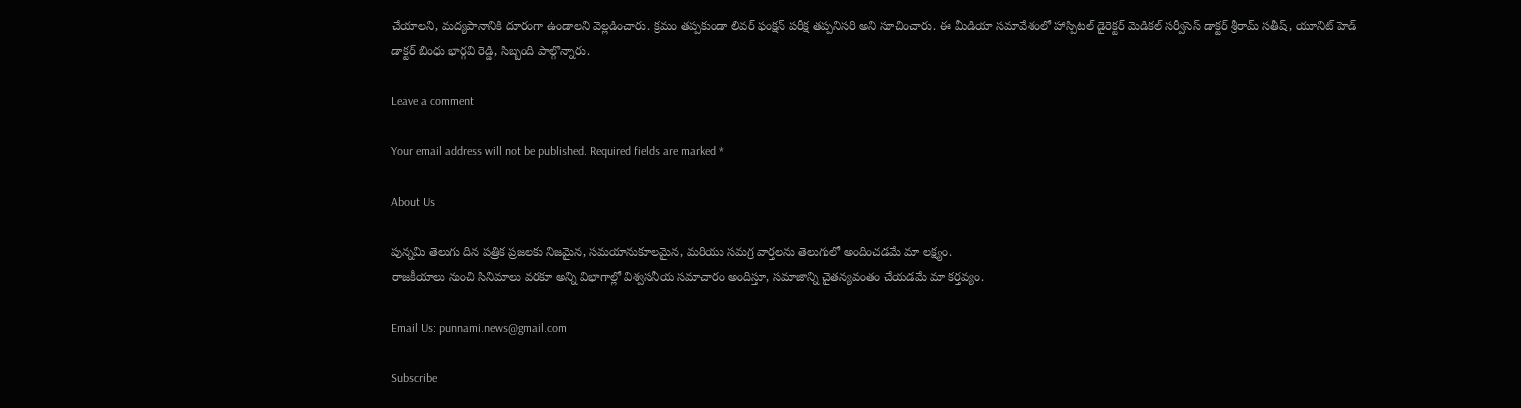చేయాలని, మద్యపానానికి దూరంగా ఉండాలని వెల్లడించారు. క్రమం తప్పకుండా లివర్ ఫంక్షన్ పరీక్ష తప్పనిసరి అని సూచించారు. ఈ మీడియా సమావేశంలో హాస్పిటల్ డైరెక్టర్ మెడికల్ సర్వీసెస్ డాక్టర్ శ్రీరామ్ సతీష్, యూనిట్ హెడ్ డాక్టర్ బింధు భార్గవి రెడ్డి, సిబ్బంది పాల్గొన్నారు.

Leave a comment

Your email address will not be published. Required fields are marked *

About Us

పున్నమి తెలుగు దిన పత్రిక ప్రజలకు నిజమైన, సమయానుకూలమైన, మరియు సమగ్ర వార్తలను తెలుగులో అందించడమే మా లక్ష్యం.
రాజకీయాలు నుంచి సినిమాలు వరకూ అన్ని విభాగాల్లో విశ్వసనీయ సమాచారం అందిస్తూ, సమాజాన్ని చైతన్యవంతం చేయడమే మా కర్తవ్యం.

Email Us: punnami.news@gmail.com

Subscribe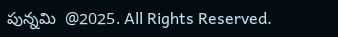పున్నమి  @2025. All Rights Reserved.